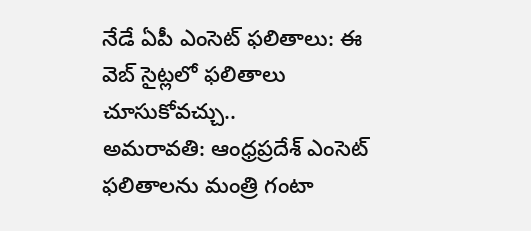నేడే ఏపీ ఎంసెట్ ఫలితాలు: ఈ వెబ్ సైట్లలో ఫలితాలు చూసుకోవచ్చు..
అమరావతి: ఆంధ్రప్రదేశ్ ఎంసెట్ ఫలితాలను మంత్రి గంటా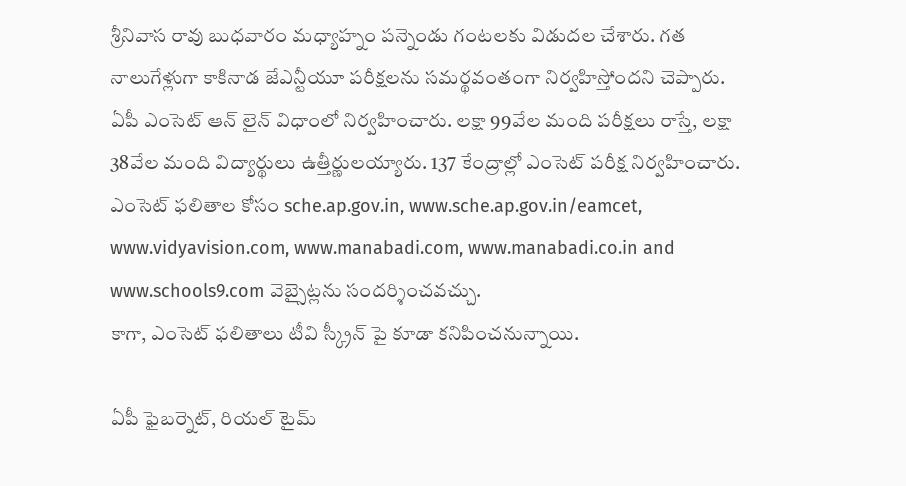శ్రీనివాస రావు బుధవారం మధ్యాహ్నం పన్నెండు గంటలకు విడుదల చేశారు. గత నాలుగేళ్లుగా కాకినాడ జేఎన్టీయూ పరీక్షలను సమర్థవంతంగా నిర్వహిస్తోందని చెప్పారు.
ఏపీ ఎంసెట్ ఆన్ లైన్ విధాంలో నిర్వహించారు. లక్షా 99వేల మంది పరీక్షలు రాస్తే, లక్షా 38వేల మంది విద్యార్థులు ఉత్తీర్ణులయ్యారు. 137 కేంద్రాల్లో ఎంసెట్ పరీక్ష నిర్వహించారు.
ఎంసెట్ ఫలితాల కోసం sche.ap.gov.in, www.sche.ap.gov.in/eamcet, www.vidyavision.com, www.manabadi.com, www.manabadi.co.in and www.schools9.com వెబ్సైట్లను సందర్శించవచ్చు.
కాగా, ఎంసెట్ ఫలితాలు టీవి స్క్రీన్ పై కూడా కనిపించనున్నాయి.

ఏపీ ఫైబర్నెట్, రియల్ టైమ్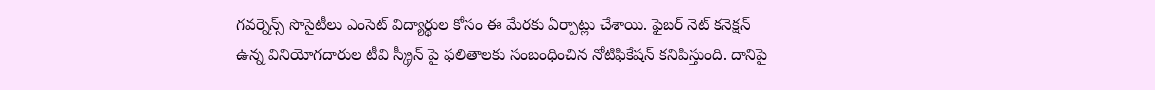గవర్నెన్స్ సొసైటీలు ఎంసెట్ విద్యార్థుల కోసం ఈ మేరకు ఏర్పాట్లు చేశాయి. ఫైబర్ నెట్ కనెక్షన్ ఉన్న వినియోగదారుల టీవి స్క్రీన్ పై ఫలితాలకు సంబంధించిన నోటిఫికేషన్ కనిపిస్తుంది. దానిపై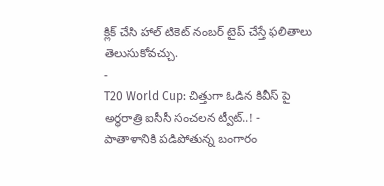క్లిక్ చేసి హాల్ టికెట్ నంబర్ టైప్ చేస్తే ఫలితాలు తెలుసుకోవచ్చు.
-
T20 World Cup: చిత్తుగా ఓడిన కివీస్ పై అర్ధరాత్రి ఐసీసీ సంచలన ట్వీట్..! -
పాతాళానికి పడిపోతున్న బంగారం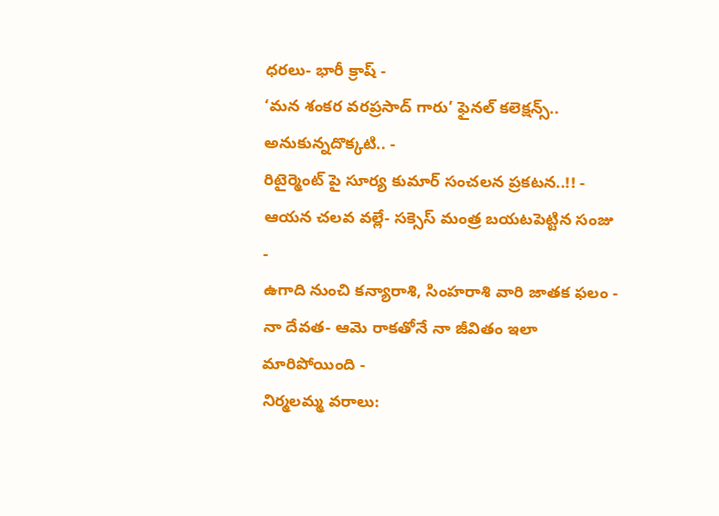ధరలు- భారీ క్రాష్ -
‘మన శంకర వరప్రసాద్ గారు’ ఫైనల్ కలెక్షన్స్.. అనుకున్నదొక్కటి.. -
రిటైర్మెంట్ పై సూర్య కుమార్ సంచలన ప్రకటన..!! -
ఆయన చలవ వల్లే- సక్సెస్ మంత్ర బయటపెట్టిన సంజు -
ఉగాది నుంచి కన్యారాశి, సింహరాశి వారి జాతక ఫలం -
నా దేవత- ఆమె రాకతోనే నా జీవితం ఇలా మారిపోయింది -
నిర్మలమ్మ వరాలు: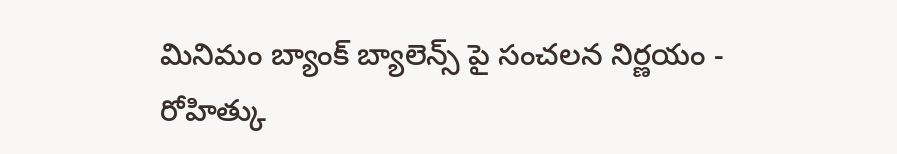మినిమం బ్యాంక్ బ్యాలెన్స్ పై సంచలన నిర్ణయం -
రోహిత్కు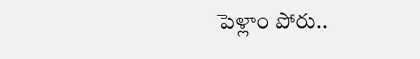పెళ్లాం పోరు..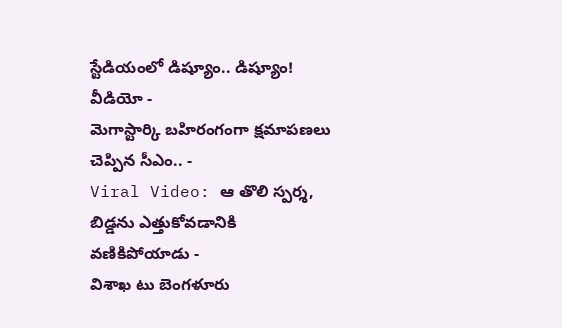స్టేడియంలో డిష్యూం.. డిష్యూం! వీడియో -
మెగాస్టార్కి బహిరంగంగా క్షమాపణలు చెప్పిన సీఎం.. -
Viral Video: ఆ తొలి స్పర్శ, బిడ్డను ఎత్తుకోవడానికి వణికిపోయాడు -
విశాఖ టు బెంగళూరు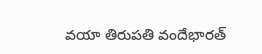వయా తిరుపతి వందేభారత్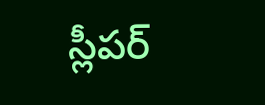స్లీపర్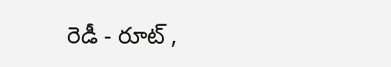రెడీ - రూట్ ,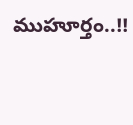ముహూర్తం..!!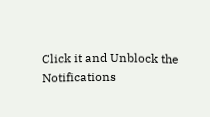Click it and Unblock the Notifications